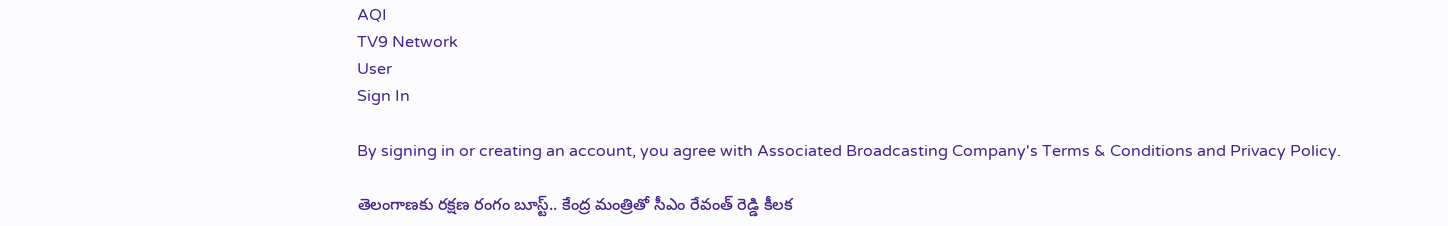AQI
TV9 Network
User
Sign In

By signing in or creating an account, you agree with Associated Broadcasting Company's Terms & Conditions and Privacy Policy.

తెలంగాణకు రక్షణ రంగం బూస్ట్.. కేంద్ర మంత్రితో సీఎం రేవంత్ రెడ్డి కీలక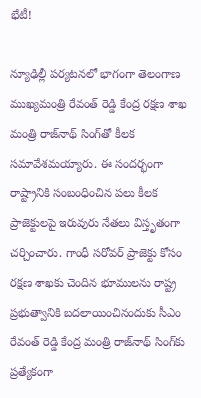భేటీ!

న్యూఢిల్లీ పర్యటనలో భాగంగా తెలంగాణ ముఖ్యమంత్రి రేవంత్ రెడ్డి కేంద్ర రక్షణ శాఖ మంత్రి రాజ్‌నాథ్ సింగ్‌తో కీలక సమావేశమయ్యారు. ఈ సందర్భంగా రాష్ట్రానికి సంబంధించిన పలు కీలక ప్రాజెక్టులపై ఇరువురు నేతలు విస్తృతంగా చర్చించారు. గాంధీ సరోవర్ ప్రాజెక్టు కోసం రక్షణ శాఖకు చెందిన భూములను రాష్ట్ర ప్రభుత్వానికి బదలాయించినందుకు సీఎం రేవంత్ రెడ్డి కేంద్ర మంత్రి రాజ్‌నాథ్ సింగ్‌కు ప్రత్యేకంగా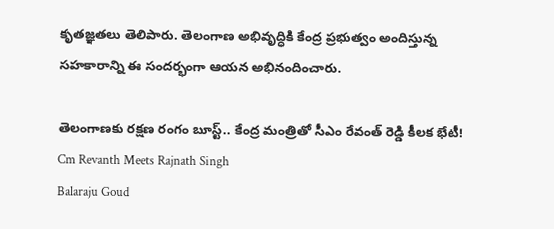కృతజ్ఞతలు తెలిపారు. తెలంగాణ అభివృద్ధికి కేంద్ర ప్రభుత్వం అందిస్తున్న సహకారాన్ని ఈ సందర్భంగా ఆయన అభినందించారు.

తెలంగాణకు రక్షణ రంగం బూస్ట్.. కేంద్ర మంత్రితో సీఎం రేవంత్ రెడ్డి కీలక భేటీ!
Cm Revanth Meets Rajnath Singh
Balaraju Goud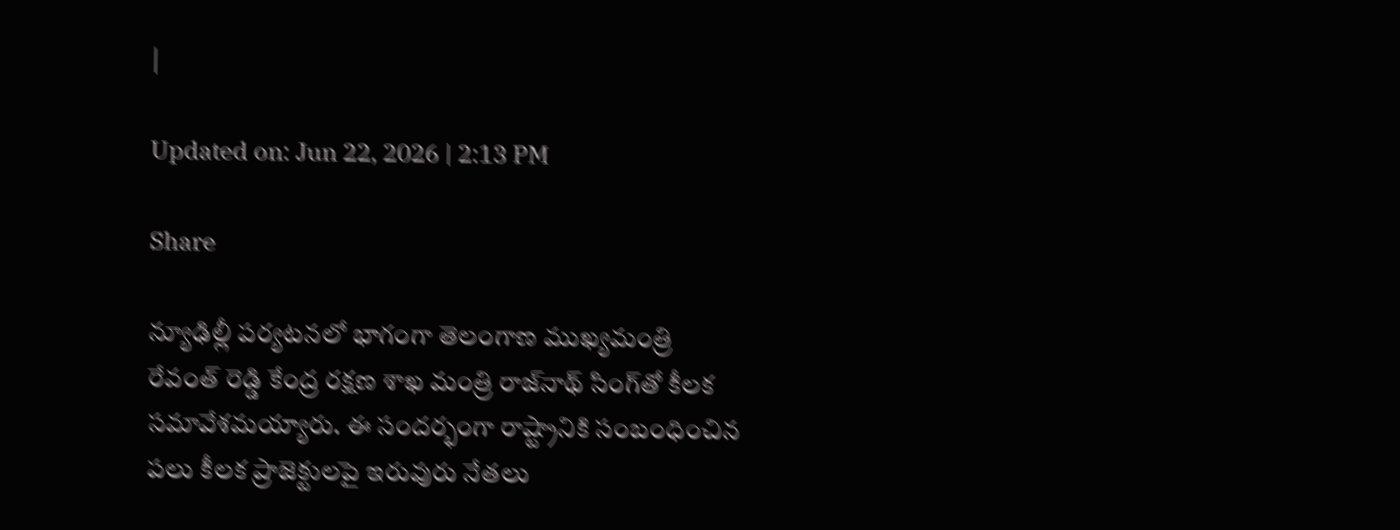|

Updated on: Jun 22, 2026 | 2:13 PM

Share

న్యూఢిల్లీ పర్యటనలో భాగంగా తెలంగాణ ముఖ్యమంత్రి రేవంత్ రెడ్డి కేంద్ర రక్షణ శాఖ మంత్రి రాజ్‌నాథ్ సింగ్‌తో కీలక సమావేశమయ్యారు. ఈ సందర్భంగా రాష్ట్రానికి సంబంధించిన పలు కీలక ప్రాజెక్టులపై ఇరువురు నేతలు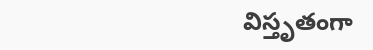విస్తృతంగా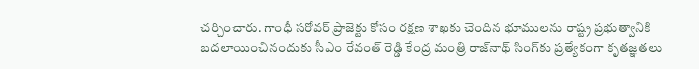చర్చించారు. గాంధీ సరోవర్ ప్రాజెక్టు కోసం రక్షణ శాఖకు చెందిన భూములను రాష్ట్ర ప్రభుత్వానికి బదలాయించినందుకు సీఎం రేవంత్ రెడ్డి కేంద్ర మంత్రి రాజ్‌నాథ్ సింగ్‌కు ప్రత్యేకంగా కృతజ్ఞతలు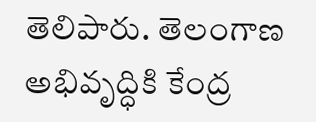తెలిపారు. తెలంగాణ అభివృద్ధికి కేంద్ర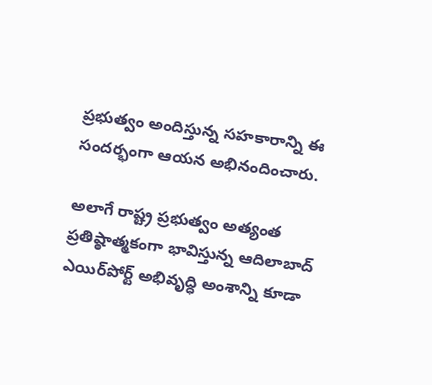ప్రభుత్వం అందిస్తున్న సహకారాన్ని ఈ సందర్భంగా ఆయన అభినందించారు.

అలాగే రాష్ట్ర ప్రభుత్వం అత్యంత ప్రతిష్ఠాత్మకంగా భావిస్తున్న ఆదిలాబాద్ ఎయిర్‌పోర్ట్ అభివృద్ధి అంశాన్ని కూడా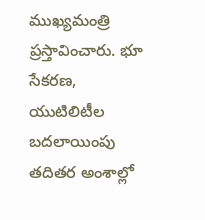ముఖ్యమంత్రి ప్రస్తావించారు. భూ సేకరణ, యుటిలిటీల బదలాయింపు తదితర అంశాల్లో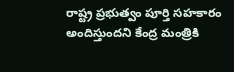రాష్ట్ర ప్రభుత్వం పూర్తి సహకారం అందిస్తుందని కేంద్ర మంత్రికి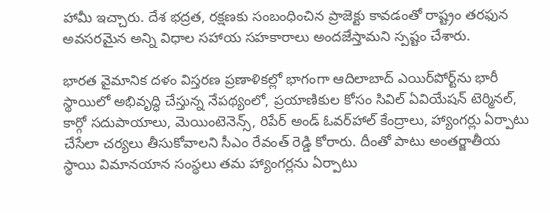హామీ ఇచ్చారు. దేశ భద్రత, రక్షణకు సంబంధించిన ప్రాజెక్టు కావడంతో రాష్ట్రం తరఫున అవసరమైన అన్ని విధాల సహాయ సహకారాలు అందజేస్తామని స్పష్టం చేశారు.

భారత వైమానిక దళం విస్తరణ ప్రణాళికల్లో భాగంగా ఆదిలాబాద్ ఎయిర్‌పోర్ట్‌ను భారీ స్థాయిలో అభివృద్ధి చేస్తున్న నేపథ్యంలో, ప్రయాణికుల కోసం సివిల్ ఏవియేషన్ టెర్మినల్, కార్గో సదుపాయాలు, మెయింటెనెన్స్, రిపేర్ అండ్ ఓవర్‌హాల్ కేంద్రాలు, హ్యాంగర్లు ఏర్పాటు చేసేలా చర్యలు తీసుకోవాలని సీఎం రేవంత్ రెడ్డి కోరారు. దీంతో పాటు అంతర్జాతీయ స్థాయి విమానయాన సంస్థలు తమ హ్యాంగర్లను ఏర్పాటు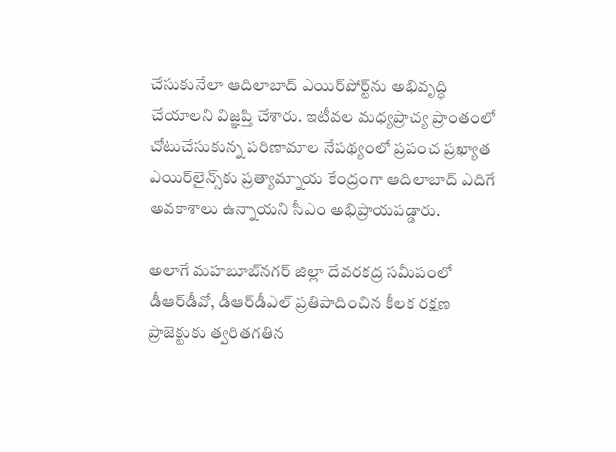చేసుకునేలా ఆదిలాబాద్ ఎయిర్‌పోర్ట్‌ను అభివృద్ధి చేయాలని విజ్ఞప్తి చేశారు. ఇటీవల మధ్యప్రాచ్య ప్రాంతంలో చోటుచేసుకున్న పరిణామాల నేపథ్యంలో ప్రపంచ ప్రఖ్యాత ఎయిర్‌లైన్స్‌కు ప్రత్యామ్నాయ కేంద్రంగా ఆదిలాబాద్ ఎదిగే అవకాశాలు ఉన్నాయని సీఎం అభిప్రాయపడ్డారు.

అలాగే మహబూబ్‌నగర్ జిల్లా దేవరకద్ర సమీపంలో డీఆర్‌డీవో, డీఆర్‌డీఎల్ ప్రతిపాదించిన కీలక రక్షణ ప్రాజెక్టుకు త్వరితగతిన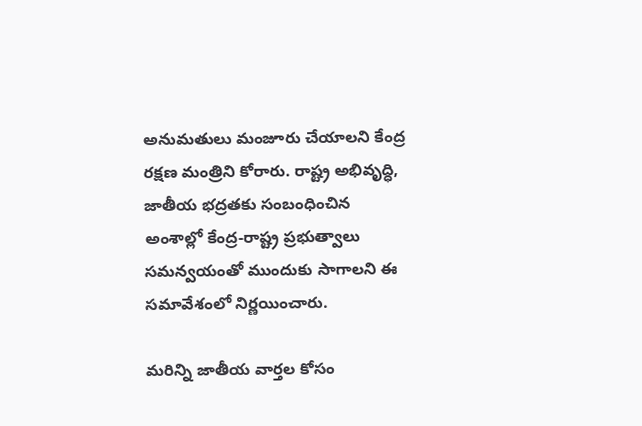అనుమతులు మంజూరు చేయాలని కేంద్ర రక్షణ మంత్రిని కోరారు. రాష్ట్ర అభివృద్ధి, జాతీయ భద్రతకు సంబంధించిన అంశాల్లో కేంద్ర-రాష్ట్ర ప్రభుత్వాలు సమన్వయంతో ముందుకు సాగాలని ఈ సమావేశంలో నిర్ణయించారు.

మరిన్ని జాతీయ వార్తల కోసం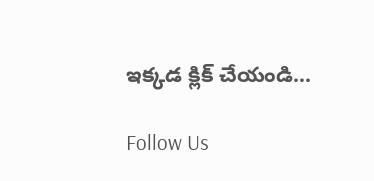ఇక్కడ క్లిక్ చేయండి…

Follow Us